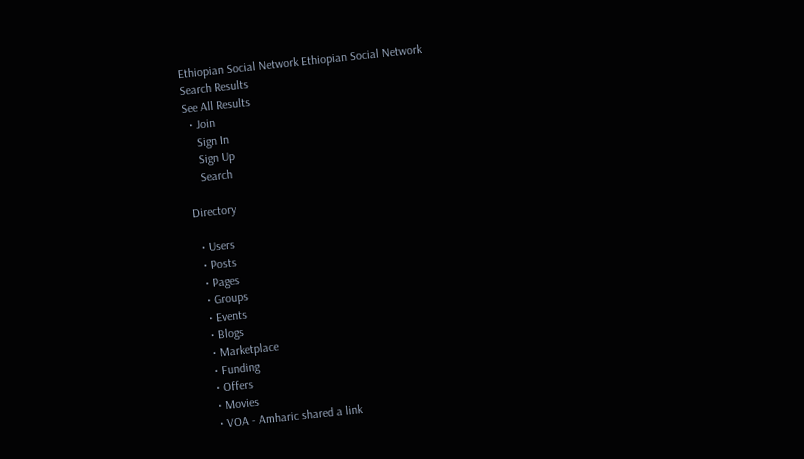Ethiopian Social Network Ethiopian Social Network
Search Results
See All Results
  • Join
    Sign In
    Sign Up
    Search

Directory

  • Users
  • Posts
  • Pages
  • Groups
  • Events
  • Blogs
  • Marketplace
  • Funding
  • Offers
  • Movies
  • VOA - Amharic shared a link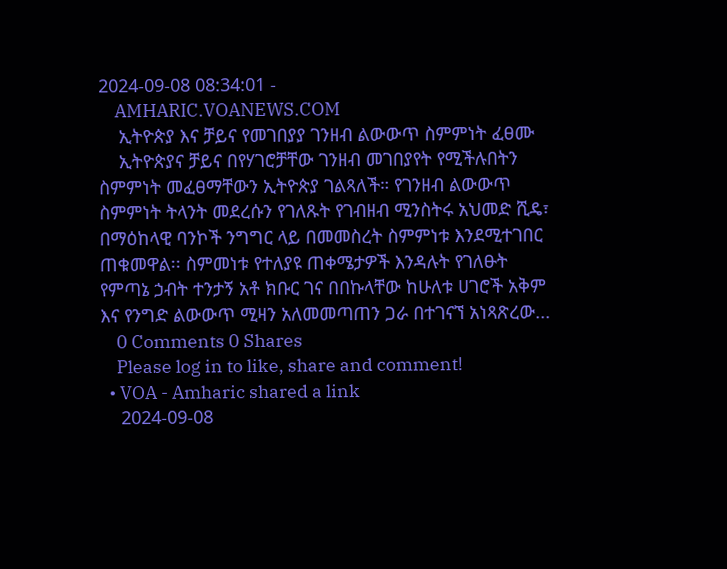2024-09-08 08:34:01 -
    AMHARIC.VOANEWS.COM
    ኢትዮጵያ እና ቻይና የመገበያያ ገንዘብ ልውውጥ ስምምነት ፈፀሙ
    ኢትዮጵያና ቻይና በየሃገሮቻቸው ገንዘብ መገበያየት የሚችሉበትን ስምምነት መፈፀማቸውን ኢትዮጵያ ገልጻለች። የገንዘብ ልውውጥ ስምምነት ትላንት መደረሱን የገለጹት የገብዘብ ሚንስትሩ አህመድ ሺዴ፣ በማዕከላዊ ባንኮች ንግግር ላይ በመመስረት ስምምነቱ እንደሚተገበር ጠቁመዋል፡፡ ስምመነቱ የተለያዩ ጠቀሜታዎች እንዳሉት የገለፁት የምጣኔ ኃብት ተንታኝ አቶ ክቡር ገና በበኩላቸው ከሁለቱ ሀገሮች አቅም እና የንግድ ልውውጥ ሚዛን አለመመጣጠን ጋራ በተገናኘ አነጻጽረው...
    0 Comments 0 Shares
    Please log in to like, share and comment!
  • VOA - Amharic shared a link
    2024-09-08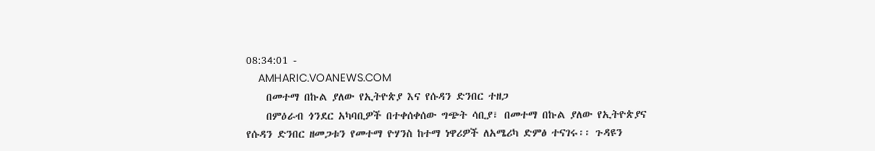08:34:01 -
    AMHARIC.VOANEWS.COM
    በመተማ በኩል ያለው የኢትዮጵያ እና የሱዳን ድንበር ተዘጋ
    በምዕራብ ጎንደር አካባቢዎች በተቀሰቀሰው ግጭት ሳቢያ፣ በመተማ በኩል ያለው የኢትዮጵያና የሱዳን ድንበር ዘመጋቱን የመተማ ዮሃንስ ከተማ ነዋሪዎች ለአሜሪካ ድምፅ ተናገሩ፡፡ ጉዳዩን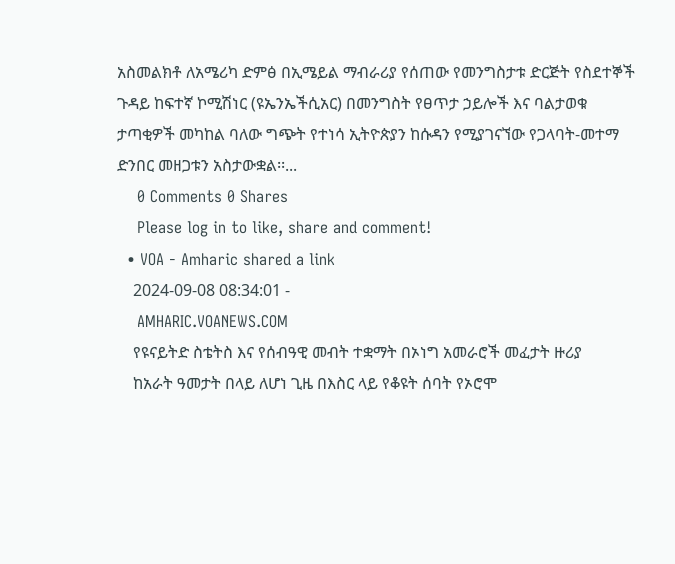አስመልክቶ ለአሜሪካ ድምፅ በኢሜይል ማብራሪያ የሰጠው የመንግስታቱ ድርጅት የስደተኞች ጉዳይ ከፍተኛ ኮሚሽነር (ዩኤንኤችሲአር) በመንግስት የፀጥታ ኃይሎች እና ባልታወቁ ታጣቂዎች መካከል ባለው ግጭት የተነሳ ኢትዮጵያን ከሱዳን የሚያገናኘው የጋላባት-መተማ ድንበር መዘጋቱን አስታውቋል፡፡...
    0 Comments 0 Shares
    Please log in to like, share and comment!
  • VOA - Amharic shared a link
    2024-09-08 08:34:01 -
    AMHARIC.VOANEWS.COM
    የዩናይትድ ስቴትስ እና የሰብዓዊ መብት ተቋማት በኦነግ አመራሮች መፈታት ዙሪያ
    ከአራት ዓመታት በላይ ለሆነ ጊዜ በእስር ላይ የቆዩት ሰባት የኦሮሞ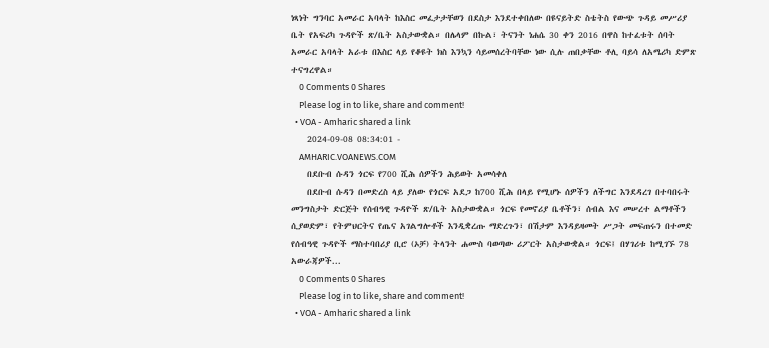ነጻነት ግንባር አመራር አባላት ከእስር መፈታታቸወን በደስታ እንደተቀበለው በዩናይትድ ስቴትስ የውጭ ጉዳይ መሥሪያ ቤት የአፍሪካ ጉዳዮች ጽ/ቤት አስታውቋል። በሌላም በኩል፣ ትናንት ነሐሴ 30 ቀን 2016 በዋስ ከተፈቱት ሰባት አመራር አባላት አራቱ በእስር ላይ የቆዩት ክስ እንኳን ሳይመሰረትባቸው ነው ሲሉ ጠበቃቸው ቶሊ ባይሳ ለአሜሪካ ድምጽ ተናግረዋል።
    0 Comments 0 Shares
    Please log in to like, share and comment!
  • VOA - Amharic shared a link
    2024-09-08 08:34:01 -
    AMHARIC.VOANEWS.COM
    በደቡብ ሱዳን ጎርፍ የ700 ሺሕ ሰዎችን ሕይወት አመሳቀለ
    በደቡብ ሱዳን በመድረስ ላይ ያለው የጎርፍ አደጋ ከ700 ሺሕ በላይ የሚሆኑ ሰዎችን ለችግር እንደዳረገ በተባበሩት መንግስታት ድርጅት የሰብዓዊ ጉዳዮች ጽ/ቤት አስታውቋል። ጎርፍ የመኖሪያ ቤቶችን፣ ሰብል እና መሠረተ ልማቶችን ሲያወድም፣ የትምህርትና የጤና አገልግሎቶች እንዲቋረጡ ማድረጉን፣ በሽታም እንዳይዛመት ሥጋት መፍጠሩን በተመድ የሰብዓዊ ጉዳዮች ማስተባበሪያ ቢሮ (ኦቻ) ትላንት ሐሙስ ባወጣው ሪፖርት አስታውቋል። ጎርፍ፤ በሃገሪቱ ከሚገኙ 78 አውራጃዎች...
    0 Comments 0 Shares
    Please log in to like, share and comment!
  • VOA - Amharic shared a link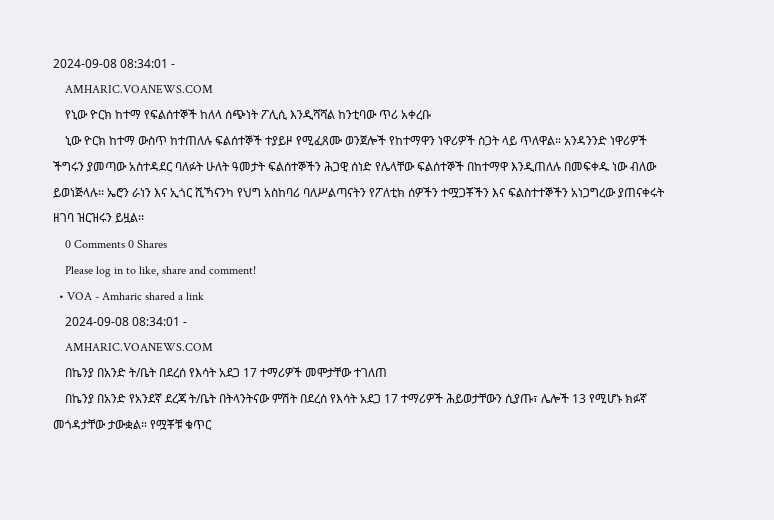2024-09-08 08:34:01 -
    AMHARIC.VOANEWS.COM
    የኒው ዮርክ ከተማ የፍልሰተኞች ከለላ ሰጭነት ፖሊሲ እንዲሻሻል ከንቲባው ጥሪ አቀረቡ
    ኒው ዮርክ ከተማ ውስጥ ከተጠለሉ ፍልሰተኞች ተያይዞ የሚፈጸሙ ወንጀሎች የከተማዋን ነዋሪዎች ስጋት ላይ ጥለዋል። አንዳንንድ ነዋሪዎች ችግሩን ያመጣው አስተዳደር ባለፉት ሁለት ዓመታት ፍልሰተኞችን ሕጋዊ ሰነድ የሌላቸው ፍልሰተኞች በከተማዋ እንዲጠለሉ በመፍቀዱ ነው ብለው ይወነጅላሉ፡፡ ኤሮን ራነን እና ኢጎር ሺኻናንካ የህግ አስከባሪ ባለሥልጣናትን የፖለቲክ ሰዎችን ተሟጋቾችን እና ፍልስተተኞችን አነጋግረው ያጠናቀሩት ዘገባ ዝርዝሩን ይዟል፡፡
    0 Comments 0 Shares
    Please log in to like, share and comment!
  • VOA - Amharic shared a link
    2024-09-08 08:34:01 -
    AMHARIC.VOANEWS.COM
    በኬንያ በአንድ ት/ቤት በደረሰ የእሳት አደጋ 17 ተማሪዎች መሞታቸው ተገለጠ
    በኬንያ በአንድ የአንደኛ ደረጃ ት/ቤት በትላንትናው ምሽት በደረሰ የእሳት አደጋ 17 ተማሪዎች ሕይወታቸውን ሲያጡ፣ ሌሎች 13 የሚሆኑ ክፉኛ መጎዳታቸው ታውቋል። የሟቾቹ ቁጥር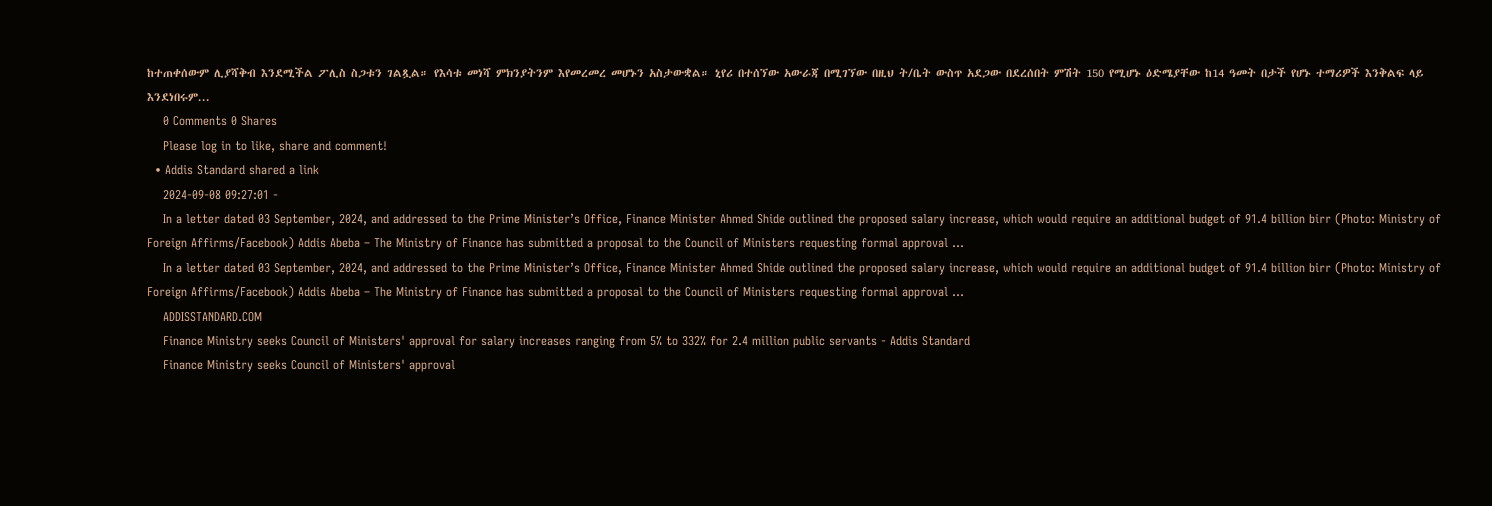ከተጠቀሰውም ሊያሻቅብ እንደሚችል ፖሊስ ስጋቱን ገልጿል። የእሳቱ መነሻ ምክንያትንም እየመረመረ መሆኑን አስታውቋል። ኒየሪ በተሰኘው አውራጃ በሚገኘው በዚህ ት/ቤት ውስጥ አደጋው በደረሰበት ምሽት 150 የሚሆኑ ዕድሜያቸው ከ14 ዓመት በታች የሆኑ ተማሪዎች እንቅልፍ ላይ እንደነበሩም...
    0 Comments 0 Shares
    Please log in to like, share and comment!
  • Addis Standard shared a link
    2024-09-08 09:27:01 -
    In a letter dated 03 September, 2024, and addressed to the Prime Minister’s Office, Finance Minister Ahmed Shide outlined the proposed salary increase, which would require an additional budget of 91.4 billion birr (Photo: Ministry of Foreign Affirms/Facebook) Addis Abeba – The Ministry of Finance has submitted a proposal to the Council of Ministers requesting formal approval …
    In a letter dated 03 September, 2024, and addressed to the Prime Minister’s Office, Finance Minister Ahmed Shide outlined the proposed salary increase, which would require an additional budget of 91.4 billion birr (Photo: Ministry of Foreign Affirms/Facebook) Addis Abeba – The Ministry of Finance has submitted a proposal to the Council of Ministers requesting formal approval …
    ADDISSTANDARD.COM
    Finance Ministry seeks Council of Ministers' approval for salary increases ranging from 5% to 332% for 2.4 million public servants - Addis Standard
    Finance Ministry seeks Council of Ministers' approval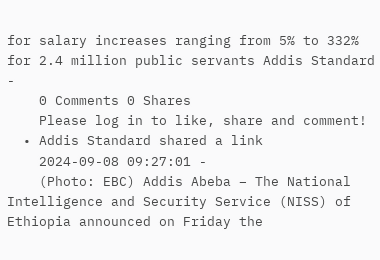for salary increases ranging from 5% to 332% for 2.4 million public servants Addis Standard -
    0 Comments 0 Shares
    Please log in to like, share and comment!
  • Addis Standard shared a link
    2024-09-08 09:27:01 -
    (Photo: EBC) Addis Abeba – The National Intelligence and Security Service (NISS) of Ethiopia announced on Friday the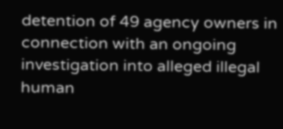detention of 49 agency owners in connection with an ongoing investigation into alleged illegal human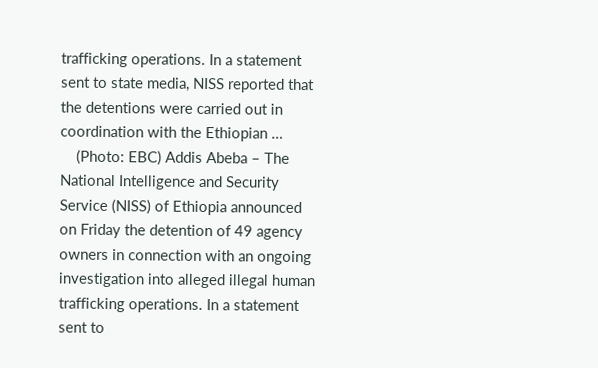trafficking operations. In a statement sent to state media, NISS reported that the detentions were carried out in coordination with the Ethiopian …
    (Photo: EBC) Addis Abeba – The National Intelligence and Security Service (NISS) of Ethiopia announced on Friday the detention of 49 agency owners in connection with an ongoing investigation into alleged illegal human trafficking operations. In a statement sent to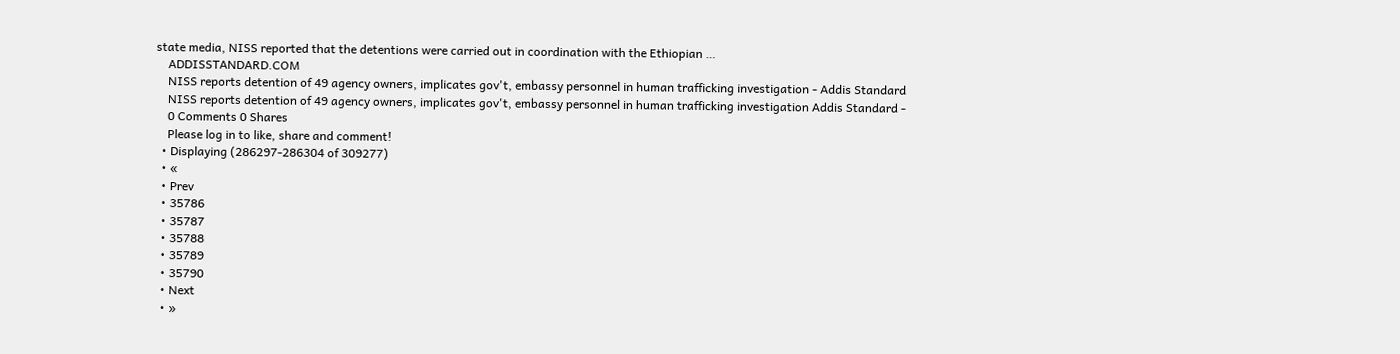state media, NISS reported that the detentions were carried out in coordination with the Ethiopian …
    ADDISSTANDARD.COM
    NISS reports detention of 49 agency owners, implicates gov't, embassy personnel in human trafficking investigation - Addis Standard
    NISS reports detention of 49 agency owners, implicates gov't, embassy personnel in human trafficking investigation Addis Standard -
    0 Comments 0 Shares
    Please log in to like, share and comment!
  • Displaying (286297-286304 of 309277)
  • «
  • Prev
  • 35786
  • 35787
  • 35788
  • 35789
  • 35790
  • Next
  • »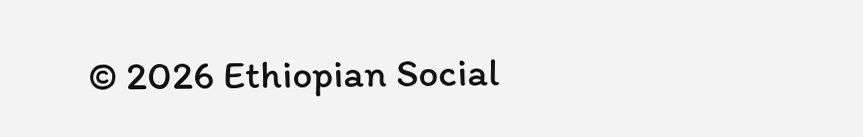© 2026 Ethiopian Social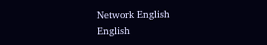Network English
English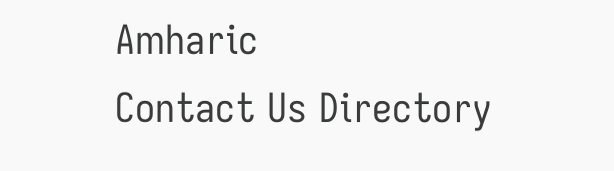Amharic
Contact Us Directory